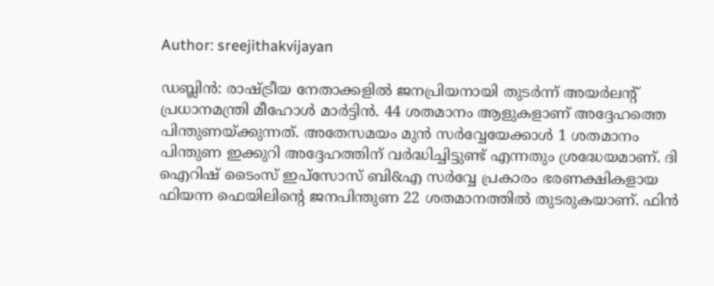Author: sreejithakvijayan

ഡബ്ലിൻ: രാഷ്ട്രീയ നേതാക്കളിൽ ജനപ്രിയനായി തുടർന്ന് അയർലന്റ് പ്രധാനമന്ത്രി മീഹോൾ മാർട്ടിൻ. 44 ശതമാനം ആളുകളാണ് അദ്ദേഹത്തെ പിന്തുണയ്ക്കുന്നത്. അതേസമയം മുൻ സർവ്വേയേക്കാൾ 1 ശതമാനം പിന്തുണ ഇക്കുറി അദ്ദേഹത്തിന് വർദ്ധിച്ചിട്ടുണ്ട് എന്നതും ശ്രദ്ധേയമാണ്. ദി ഐറിഷ് ടൈംസ് ഇപ്‌സോസ് ബി&എ സർവ്വേ പ്രകാരം ഭരണക്ഷികളായ ഫിയന്ന ഫെയിലിന്റെ ജനപിന്തുണ 22 ശതമാനത്തിൽ തുടരുകയാണ്. ഫിൻ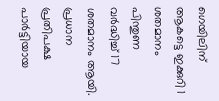ഗെയിലിന് ആകട്ടെ ഇക്കുറി 1 ശതമാനം പിന്തുണ വർദ്ധിച്ച് 17 ശതമാനം ആയി. പ്രധാന പ്രതിപക്ഷ പാർട്ടിയായ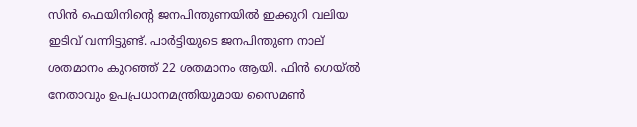സിൻ ഫെയിനിന്റെ ജനപിന്തുണയിൽ ഇക്കുറി വലിയ ഇടിവ് വന്നിട്ടുണ്ട്. പാർട്ടിയുടെ ജനപിന്തുണ നാല് ശതമാനം കുറഞ്ഞ് 22 ശതമാനം ആയി. ഫിൻ ഗെയ്ൽ നേതാവും ഉപപ്രധാനമന്ത്രിയുമായ സൈമൺ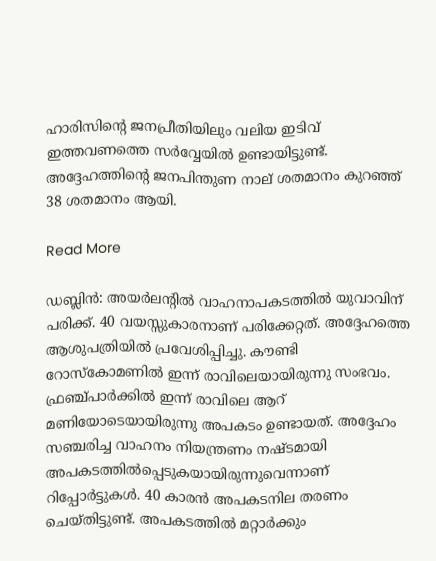ഹാരിസിന്റെ ജനപ്രീതിയിലും വലിയ ഇടിവ് ഇത്തവണത്തെ സർവ്വേയിൽ ഉണ്ടായിട്ടുണ്ട്. അദ്ദേഹത്തിന്റെ ജനപിന്തുണ നാല് ശതമാനം കുറഞ്ഞ് 38 ശതമാനം ആയി.

Read More

ഡബ്ലിൻ: അയർലന്റിൽ വാഹനാപകടത്തിൽ യുവാവിന് പരിക്ക്. 40 വയസ്സുകാരനാണ് പരിക്കേറ്റത്. അദ്ദേഹത്തെ ആശുപത്രിയിൽ പ്രവേശിപ്പിച്ചു. കൗണ്ടി റോസ്‌കോമണിൽ ഇന്ന് രാവിലെയായിരുന്നു സംഭവം. ഫ്രഞ്ച്പാർക്കിൽ ഇന്ന് രാവിലെ ആറ് മണിയോടെയായിരുന്നു അപകടം ഉണ്ടായത്. അദ്ദേഹം സഞ്ചരിച്ച വാഹനം നിയന്ത്രണം നഷ്ടമായി അപകടത്തിൽപ്പെടുകയായിരുന്നുവെന്നാണ് റിപ്പോർട്ടുകൾ. 40 കാരൻ അപകടനില തരണം ചെയ്തിട്ടുണ്ട്. അപകടത്തിൽ മറ്റാർക്കും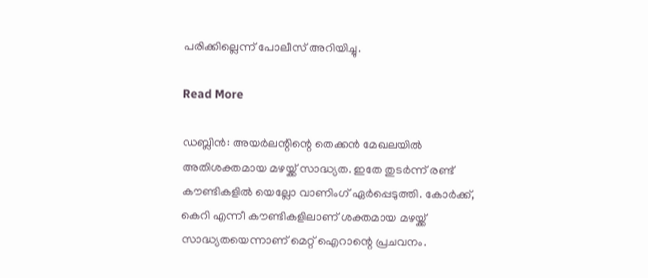പരിക്കില്ലെന്ന് പോലീസ് അറിയിച്ചു.

Read More

ഡബ്ലിൻ: അയർലന്റിന്റെ തെക്കൻ മേഖലയിൽ അതിശക്തമായ മഴയ്ക്ക് സാദ്ധ്യത. ഇതേ തുടർന്ന് രണ്ട് കൗണ്ടികളിൽ യെല്ലോ വാണിംഗ് ഏർപ്പെടുത്തി. കോർക്ക്, കെറി എന്നീ കൗണ്ടികളിലാണ് ശക്തമായ മഴയ്ക്ക് സാദ്ധ്യതയെന്നാണ് മെറ്റ് ഐറാന്റെ പ്രചവനം.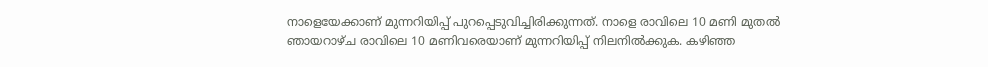നാളെയേക്കാണ് മുന്നറിയിപ്പ് പുറപ്പെടുവിച്ചിരിക്കുന്നത്. നാളെ രാവിലെ 10 മണി മുതൽ ഞായറാഴ്ച രാവിലെ 10 മണിവരെയാണ് മുന്നറിയിപ്പ് നിലനിൽക്കുക. കഴിഞ്ഞ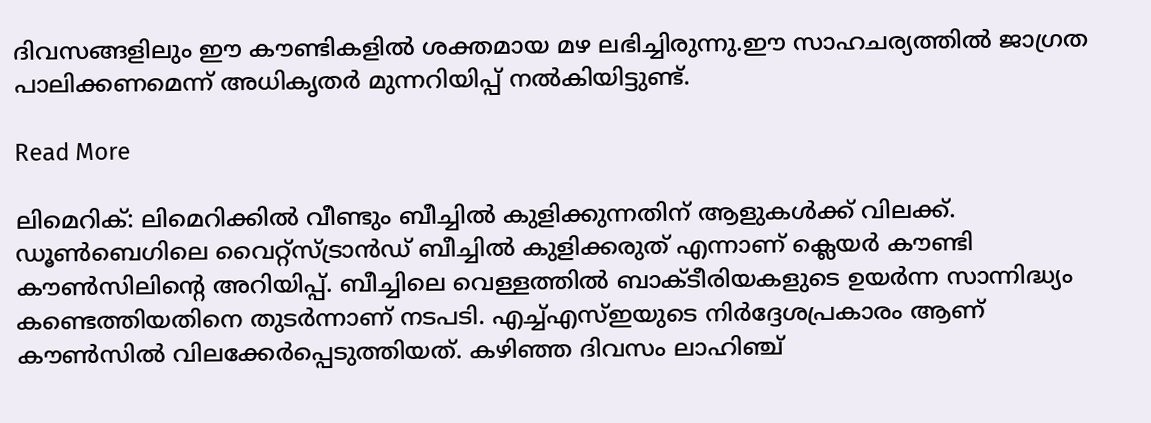ദിവസങ്ങളിലും ഈ കൗണ്ടികളിൽ ശക്തമായ മഴ ലഭിച്ചിരുന്നു.ഈ സാഹചര്യത്തിൽ ജാഗ്രത പാലിക്കണമെന്ന് അധികൃതർ മുന്നറിയിപ്പ് നൽകിയിട്ടുണ്ട്.

Read More

ലിമെറിക്: ലിമെറിക്കിൽ വീണ്ടും ബീച്ചിൽ കുളിക്കുന്നതിന് ആളുകൾക്ക് വിലക്ക്. ഡൂൺബെഗിലെ വൈറ്റ്സ്ട്രാൻഡ് ബീച്ചിൽ കുളിക്കരുത് എന്നാണ് ക്ലെയർ കൗണ്ടി കൗൺസിലിന്റെ അറിയിപ്പ്. ബീച്ചിലെ വെള്ളത്തിൽ ബാക്ടീരിയകളുടെ ഉയർന്ന സാന്നിദ്ധ്യം കണ്ടെത്തിയതിനെ തുടർന്നാണ് നടപടി. എച്ച്എസ്ഇയുടെ നിർദ്ദേശപ്രകാരം ആണ് കൗൺസിൽ വിലക്കേർപ്പെടുത്തിയത്. കഴിഞ്ഞ ദിവസം ലാഹിഞ്ച്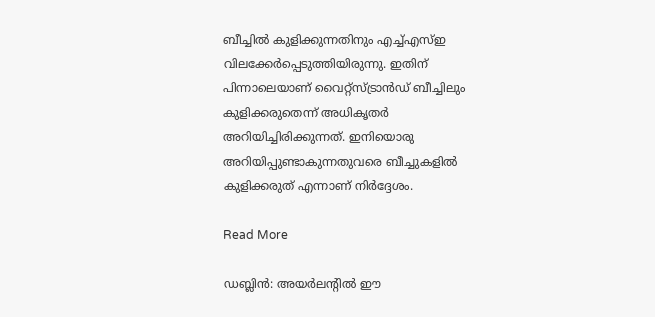ബീച്ചിൽ കുളിക്കുന്നതിനും എച്ച്എസ്ഇ വിലക്കേർപ്പെടുത്തിയിരുന്നു. ഇതിന് പിന്നാലെയാണ് വൈറ്റ്സ്ട്രാൻഡ് ബീച്ചിലും കുളിക്കരുതെന്ന് അധികൃതർ അറിയിച്ചിരിക്കുന്നത്. ഇനിയൊരു അറിയിപ്പുണ്ടാകുന്നതുവരെ ബീച്ചുകളിൽ കുളിക്കരുത് എന്നാണ് നിർദ്ദേശം.

Read More

ഡബ്ലിൻ: അയർലന്റിൽ ഈ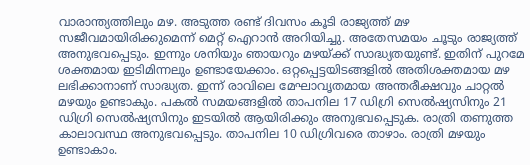വാരാന്ത്യത്തിലും മഴ. അടുത്ത രണ്ട് ദിവസം കൂടി രാജ്യത്ത് മഴ സജീവമായിരിക്കുമെന്ന് മെറ്റ് ഐറാൻ അറിയിച്ചു. അതേസമയം ചൂടും രാജ്യത്ത് അനുഭവപ്പെടും. ഇന്നും ശനിയും ഞായറും മഴയ്ക്ക് സാദ്ധ്യതയുണ്ട്. ഇതിന് പുറമേ ശക്തമായ ഇടിമിന്നലും ഉണ്ടായേക്കാം. ഒറ്റപ്പെട്ടയിടങ്ങളിൽ അതിശക്തമായ മഴ ലഭിക്കാനാണ് സാദ്ധ്യത. ഇന്ന് രാവിലെ മേഘാവൃതമായ അന്തരീക്ഷവും ചാറ്റൽ മഴയും ഉണ്ടാകും. പകൽ സമയങ്ങളിൽ താപനില 17 ഡിഗ്രി സെൽഷ്യസിനും 21 ഡിഗ്രി സെൽഷ്യസിനും ഇടയിൽ ആയിരിക്കും അനുഭവപ്പെടുക. രാത്രി തണുത്ത കാലാവസ്ഥ അനുഭവപ്പെടും. താപനില 10 ഡിഗ്രിവരെ താഴാം. രാത്രി മഴയും ഉണ്ടാകാം.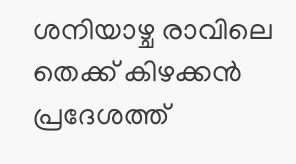ശനിയാഴ്ച രാവിലെ തെക്ക് കിഴക്കൻ പ്രദേശത്ത്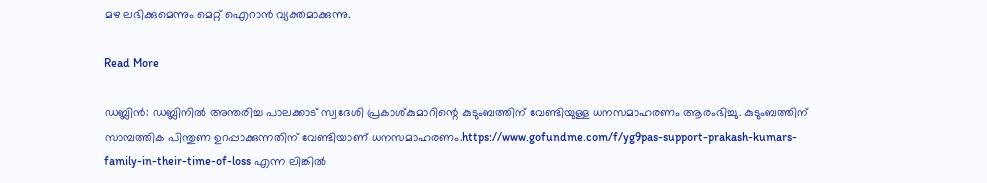മഴ ലഭിക്കുമെന്നും മെറ്റ് ഐറാൻ വ്യക്തമാക്കുന്നു.

Read More

ഡബ്ലിൻ: ഡബ്ലിനിൽ അന്തരിച്ച പാലക്കാട് സ്വദേശി പ്രകാശ്കുമാറിന്റെ കുടുംബത്തിന് വേണ്ടിയുള്ള ധനസമാഹരണം ആരംഭിച്ചു. കുടുംബത്തിന് സാമ്പത്തിക പിന്തുണ ഉറപ്പാക്കുന്നതിന് വേണ്ടിയാണ് ധനസമാഹരണം.https://www.gofundme.com/f/yg9pas-support-prakash-kumars-family-in-their-time-of-loss എന്ന ലിങ്കിൽ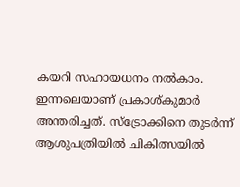കയറി സഹായധനം നൽകാം. ഇന്നലെയാണ് പ്രകാശ്കുമാർ അന്തരിച്ചത്. സ്‌ട്രോക്കിനെ തുടർന്ന് ആശുപത്രിയിൽ ചികിത്സയിൽ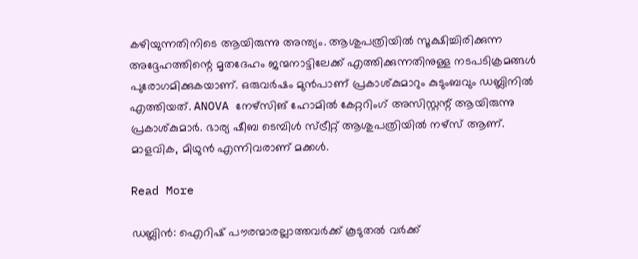കഴിയുന്നതിനിടെ ആയിരുന്നു അന്ത്യം. ആശുപത്രിയിൽ സൂക്ഷിച്ചിരിക്കുന്ന അദ്ദേഹത്തിന്റെ മൃതദേഹം ജന്മനാട്ടിലേക്ക് എത്തിക്കുന്നതിനുള്ള നടപടിക്രമങ്ങൾ പുരോഗമിക്കുകയാണ്. ഒരുവർഷം മുൻപാണ് പ്രകാശ്കുമാറും കുടുംബവും ഡബ്ലിനിൽ എത്തിയത്. ANOVA നേഴ്‌സിങ് ഹോമിൽ കേറ്ററിംഗ് അസിസ്റ്റന്റ് ആയിരുന്നു പ്രകാശ്കുമാർ. ഭാര്യ ഷീബ ടെമ്പിൾ സ്ട്രീറ്റ് ആശുപത്രിയിൽ നഴ്‌സ് ആണ്. മാളവിക, മിഥുൻ എന്നിവരാണ് മക്കൾ.

Read More

ഡബ്ലിൻ: ഐറിഷ് പൗരന്മാരല്ലാത്തവർക്ക് കൂടുതൽ വർക്ക്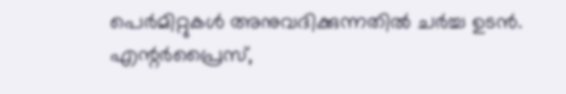പെർമിറ്റുകൾ അനുവദിക്കുന്നതിൽ ചർച്ച ഉടൻ. എന്റർപ്രൈസ്,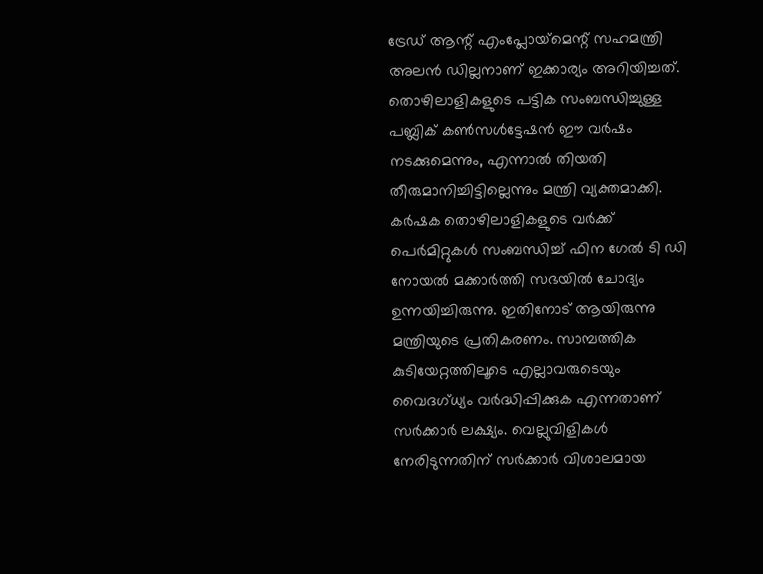ട്രേഡ് ആന്റ് എംപ്ലോയ്‌മെന്റ് സഹമന്ത്രി അലൻ ഡില്ലനാണ് ഇക്കാര്യം അറിയിച്ചത്. തൊഴിലാളികളുടെ പട്ടിക സംബന്ധിച്ചുള്ള പബ്ലിക് കൺസൾട്ടേഷൻ ഈ വർഷം നടക്കുമെന്നും, എന്നാൽ തിയതി തീരുമാനിച്ചിട്ടില്ലെന്നും മന്ത്രി വ്യക്തമാക്കി. കർഷക തൊഴിലാളികളുടെ വർക്ക് പെർമിറ്റുകൾ സംബന്ധിച്ച് ഫിന ഗേൽ ടി ഡി നോയൽ മക്കാർത്തി സഭയിൽ ചോദ്യം ഉന്നയിച്ചിരുന്നു. ഇതിനോട് ആയിരുന്നു മന്ത്രിയുടെ പ്രതികരണം. സാമ്പത്തിക കുടിയേറ്റത്തിലൂടെ എല്ലാവരുടെയും വൈദഗ്ധ്യം വർദ്ധിപ്പിക്കുക എന്നതാണ് സർക്കാർ ലക്ഷ്യം. വെല്ലുവിളികൾ നേരിടുന്നതിന് സർക്കാർ വിശാലമായ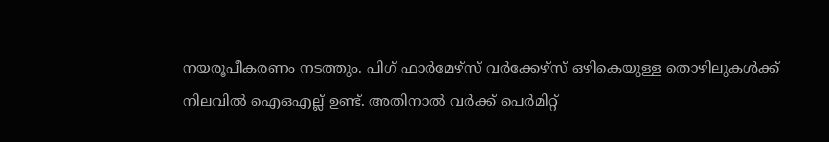നയരൂപീകരണം നടത്തും. പിഗ് ഫാർമേഴ്‌സ് വർക്കേഴ്‌സ് ഒഴികെയുള്ള തൊഴിലുകൾക്ക് നിലവിൽ ഐഒഎല്ല് ഉണ്ട്. അതിനാൽ വർക്ക് പെർമിറ്റ്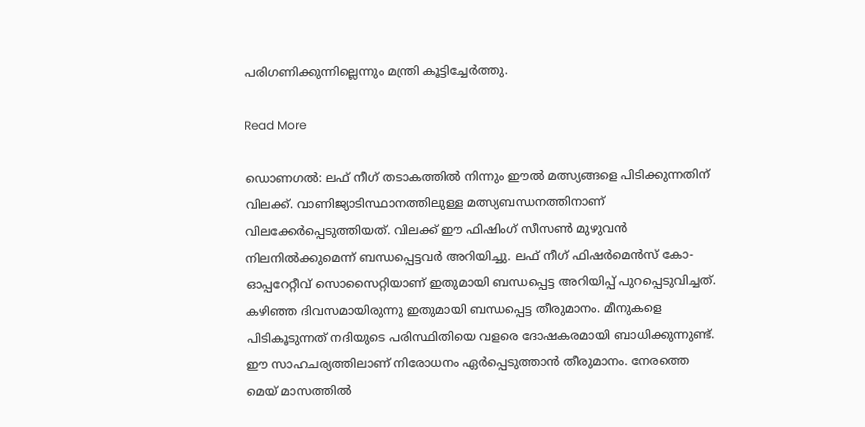പരിഗണിക്കുന്നില്ലെന്നും മന്ത്രി കൂട്ടിച്ചേർത്തു.

Read More

ഡൊണഗൽ: ലഫ് നീഗ് തടാകത്തിൽ നിന്നും ഈൽ മത്സ്യങ്ങളെ പിടിക്കുന്നതിന് വിലക്ക്. വാണിജ്യാടിസ്ഥാനത്തിലുള്ള മത്സ്യബന്ധനത്തിനാണ് വിലക്കേർപ്പെടുത്തിയത്. വിലക്ക് ഈ ഫിഷിംഗ് സീസൺ മുഴുവൻ നിലനിൽക്കുമെന്ന് ബന്ധപ്പെട്ടവർ അറിയിച്ചു. ലഫ് നീഗ് ഫിഷർമെൻസ് കോ- ഓപ്പറേറ്റീവ് സൊസൈറ്റിയാണ് ഇതുമായി ബന്ധപ്പെട്ട അറിയിപ്പ് പുറപ്പെടുവിച്ചത്. കഴിഞ്ഞ ദിവസമായിരുന്നു ഇതുമായി ബന്ധപ്പെട്ട തീരുമാനം. മീനുകളെ പിടികൂടുന്നത് നദിയുടെ പരിസ്ഥിതിയെ വളരെ ദോഷകരമായി ബാധിക്കുന്നുണ്ട്. ഈ സാഹചര്യത്തിലാണ് നിരോധനം ഏർപ്പെടുത്താൻ തീരുമാനം. നേരത്തെ മെയ് മാസത്തിൽ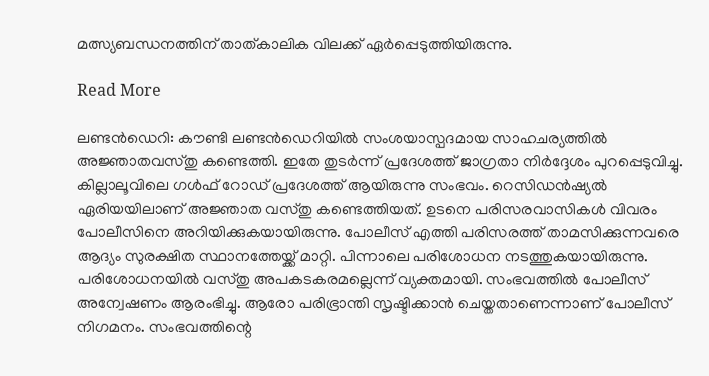മത്സ്യബന്ധനത്തിന് താത്കാലിക വിലക്ക് ഏർപ്പെടുത്തിയിരുന്നു.

Read More

ലണ്ടൻഡെറി: കൗണ്ടി ലണ്ടൻഡെറിയിൽ സംശയാസ്പദമായ സാഹചര്യത്തിൽ അജ്ഞാതവസ്തു കണ്ടെത്തി. ഇതേ തുടർന്ന് പ്രദേശത്ത് ജാഗ്രതാ നിർദ്ദേശം പുറപ്പെടുവിച്ചു. കില്ലാലൂവിലെ ഗൾഫ് റോഡ് പ്രദേശത്ത് ആയിരുന്നു സംഭവം. റെസിഡൻഷ്യൽ ഏരിയയിലാണ് അജ്ഞാത വസ്തു കണ്ടെത്തിയത്. ഉടനെ പരിസരവാസികൾ വിവരം പോലീസിനെ അറിയിക്കുകയായിരുന്നു. പോലീസ് എത്തി പരിസരത്ത് താമസിക്കുന്നവരെ ആദ്യം സുരക്ഷിത സ്ഥാനത്തേയ്ക്ക് മാറ്റി. പിന്നാലെ പരിശോധന നടത്തുകയായിരുന്നു. പരിശോധനയിൽ വസ്തു അപകടകരമല്ലെന്ന് വ്യക്തമായി. സംഭവത്തിൽ പോലീസ് അന്വേഷണം ആരംഭിച്ചു. ആരോ പരിഭ്രാന്തി സൃഷ്ടിക്കാൻ ചെയ്തതാണെന്നാണ് പോലീസ് നിഗമനം. സംഭവത്തിന്റെ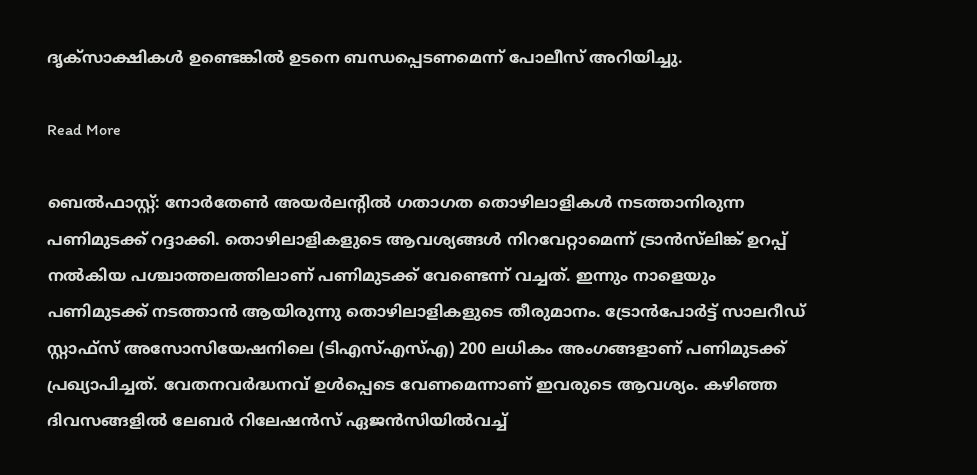ദൃക്‌സാക്ഷികൾ ഉണ്ടെങ്കിൽ ഉടനെ ബന്ധപ്പെടണമെന്ന് പോലീസ് അറിയിച്ചു.

Read More

ബെൽഫാസ്റ്റ്: നോർതേൺ അയർലന്റിൽ ഗതാഗത തൊഴിലാളികൾ നടത്താനിരുന്ന പണിമുടക്ക് റദ്ദാക്കി. തൊഴിലാളികളുടെ ആവശ്യങ്ങൾ നിറവേറ്റാമെന്ന് ട്രാൻസ്‌ലിങ്ക് ഉറപ്പ് നൽകിയ പശ്ചാത്തലത്തിലാണ് പണിമുടക്ക് വേണ്ടെന്ന് വച്ചത്. ഇന്നും നാളെയും പണിമുടക്ക് നടത്താൻ ആയിരുന്നു തൊഴിലാളികളുടെ തീരുമാനം. ട്രോൻപോർട്ട് സാലറീഡ് സ്റ്റാഫ്‌സ് അസോസിയേഷനിലെ (ടിഎസ്എസ്എ) 200 ലധികം അംഗങ്ങളാണ് പണിമുടക്ക് പ്രഖ്യാപിച്ചത്. വേതനവർദ്ധനവ് ഉൾപ്പെടെ വേണമെന്നാണ് ഇവരുടെ ആവശ്യം. കഴിഞ്ഞ ദിവസങ്ങളിൽ ലേബർ റിലേഷൻസ് ഏജൻസിയിൽവച്ച്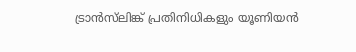ട്രാൻസ്‌ലിങ്ക് പ്രതിനിധികളും യൂണിയൻ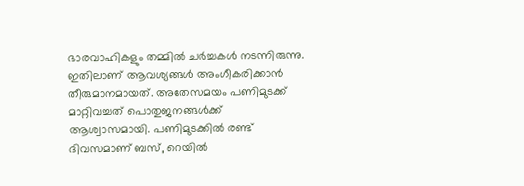ഭാരവാഹികളും തമ്മിൽ ചർച്ചകൾ നടന്നിരുന്നു. ഇതിലാണ് ആവശ്യങ്ങൾ അംഗീകരിക്കാൻ തീരുമാനമായത്. അതേസമയം പണിമുടക്ക് മാറ്റിവച്ചത് പൊതുജനങ്ങൾക്ക് ആശ്വാസമായി. പണിമുടക്കിൽ രണ്ട് ദിവസമാണ് ബസ്, റെയിൽ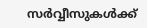സർവ്വീസുകൾക്ക്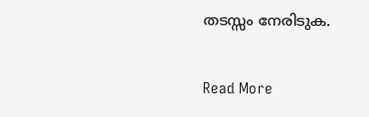തടസ്സം നേരിടുക.

Read More